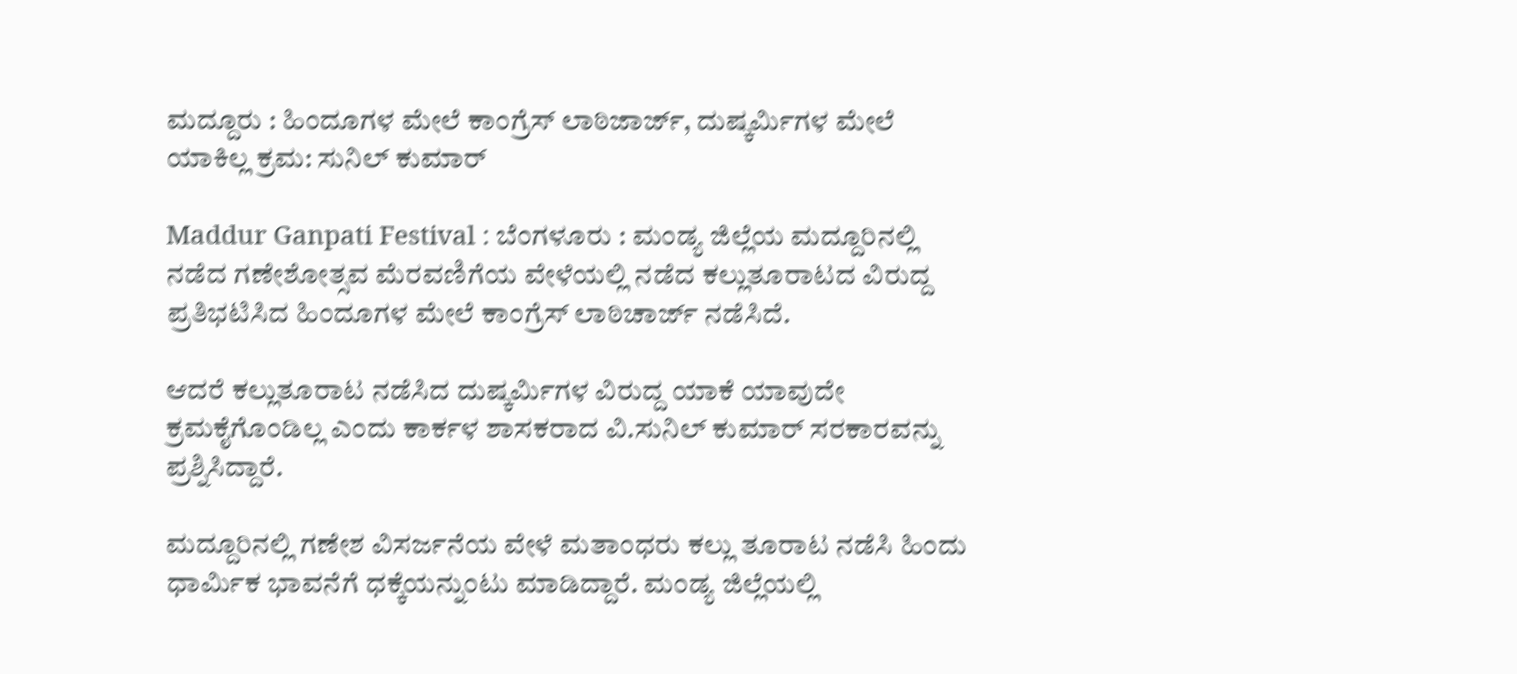ಮದ್ದೂರು : ಹಿಂದೂಗಳ ಮೇಲೆ ಕಾಂಗ್ರೆಸ್‌ ಲಾಠಿಜಾರ್ಜ್, ದುಷ್ಕರ್ಮಿಗಳ ಮೇಲೆ ಯಾಕಿಲ್ಲ ಕ್ರಮ: ಸುನಿಲ್‌ ಕುಮಾರ್‌

Maddur Ganpati Festival : ಬೆಂಗಳೂರು : ಮಂಡ್ಯ ಜಿಲ್ಲೆಯ ಮದ್ದೂರಿನಲ್ಲಿ ನಡೆದ ಗಣೇಶೋತ್ಸವ ಮೆರವಣಿಗೆಯ ವೇಳೆಯಲ್ಲಿ ನಡೆದ ಕಲ್ಲುತೂರಾಟದ ವಿರುದ್ದ ಪ್ರತಿಭಟಿಸಿದ ಹಿಂದೂಗಳ ಮೇಲೆ ಕಾಂಗ್ರೆಸ್‌ ಲಾಠಿಚಾರ್ಜ್‌ ನಡೆಸಿದೆ.

ಆದರೆ ಕಲ್ಲುತೂರಾಟ ನಡೆಸಿದ ದುಷ್ಕರ್ಮಿಗಳ ವಿರುದ್ದ ಯಾಕೆ ಯಾವುದೇ ಕ್ರಮಕೈಗೊಂಡಿಲ್ಲ ಎಂದು ಕಾರ್ಕಳ ಶಾಸಕರಾದ ವಿ.ಸುನಿಲ್‌ ಕುಮಾರ್‌ ಸರಕಾರವನ್ನು ಪ್ರಶ್ನಿಸಿದ್ದಾರೆ.

ಮದ್ದೂರಿನಲ್ಲಿ ಗಣೇಶ ವಿಸರ್ಜನೆಯ ವೇಳೆ ಮತಾಂಧರು ಕಲ್ಲು ತೂರಾಟ ನಡೆಸಿ ಹಿಂದು ಧಾರ್ಮಿಕ ಭಾವನೆಗೆ ಧಕ್ಕೆಯನ್ನುಂಟು ಮಾಡಿದ್ದಾರೆ. ಮಂಡ್ಯ ಜಿಲ್ಲೆಯಲ್ಲಿ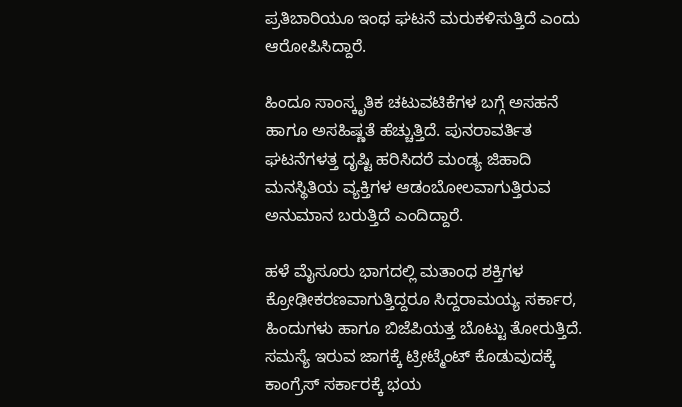ಪ್ರತಿಬಾರಿಯೂ ಇಂಥ ಘಟನೆ ಮರುಕಳಿಸುತ್ತಿದೆ ಎಂದು ಆರೋಪಿಸಿದ್ದಾರೆ.

ಹಿಂದೂ ಸಾಂಸ್ಕೃತಿಕ ಚಟುವಟಿಕೆಗಳ‌ ಬಗ್ಗೆ ಅಸಹನೆ ಹಾಗೂ ಅಸಹಿಷ್ಣತೆ ಹೆಚ್ಚುತ್ತಿದೆ. ಪುನರಾವರ್ತಿತ ಘಟನೆಗಳತ್ತ ದೃಷ್ಟಿ ಹರಿಸಿದರೆ ಮಂಡ್ಯ ಜಿಹಾದಿ ಮನಸ್ಥಿತಿಯ ವ್ಯಕ್ತಿಗಳ ಆಡಂಬೋಲವಾಗುತ್ತಿರುವ ಅನುಮಾನ ಬರುತ್ತಿದೆ ಎಂದಿದ್ದಾರೆ.

ಹಳೆ ಮೈಸೂರು ಭಾಗದಲ್ಲಿ ಮತಾಂಧ ಶಕ್ತಿಗಳ ಕ್ರೋಢೀಕರಣವಾಗುತ್ತಿದ್ದರೂ ಸಿದ್ದರಾಮಯ್ಯ ಸರ್ಕಾರ, ಹಿಂದುಗಳು ಹಾಗೂ ಬಿಜೆಪಿಯತ್ತ ಬೊಟ್ಟು ತೋರುತ್ತಿದೆ. ಸಮಸ್ಯೆ ಇರುವ ಜಾಗಕ್ಕೆ ಟ್ರೀಟ್ಮೆಂಟ್ ಕೊಡುವುದಕ್ಕೆ ಕಾಂಗ್ರೆಸ್ ಸರ್ಕಾರಕ್ಕೆ ಭಯ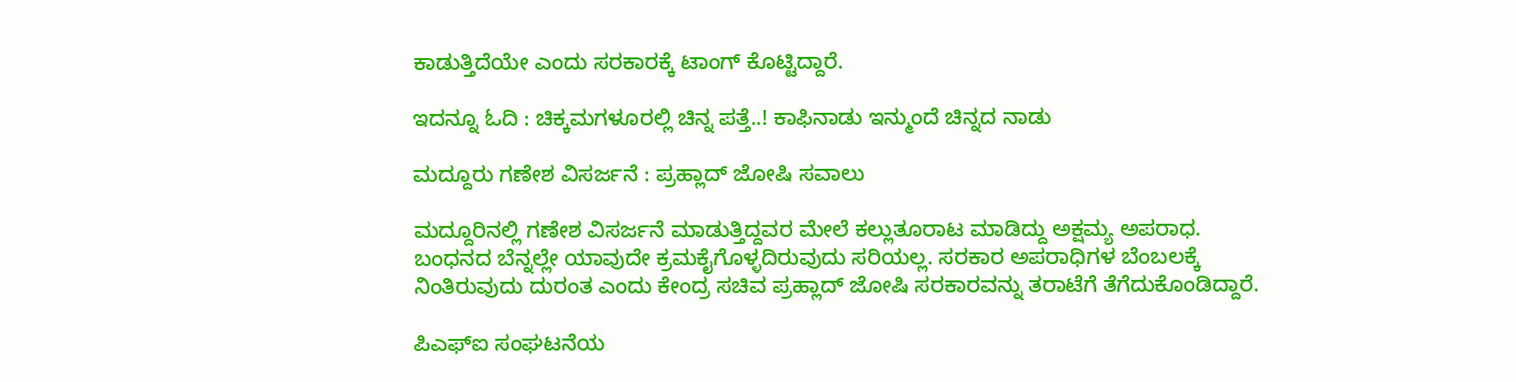ಕಾಡುತ್ತಿದೆಯೇ ಎಂದು ಸರಕಾರಕ್ಕೆ ಟಾಂಗ್‌ ಕೊಟ್ಟಿದ್ದಾರೆ.

ಇದನ್ನೂ ಓದಿ : ಚಿಕ್ಕಮಗಳೂರಲ್ಲಿ ಚಿನ್ನ ಪತ್ತೆ..! ಕಾಫಿನಾಡು ಇನ್ಮುಂದೆ ಚಿನ್ನದ ನಾಡು

ಮದ್ದೂರು ಗಣೇಶ ವಿಸರ್ಜನೆ : ಪ್ರಹ್ಲಾದ್‌ ಜೋಷಿ ಸವಾಲು

ಮದ್ದೂರಿನಲ್ಲಿ ಗಣೇಶ ವಿಸರ್ಜನೆ ಮಾಡುತ್ತಿದ್ದವರ ಮೇಲೆ ಕಲ್ಲುತೂರಾಟ ಮಾಡಿದ್ದು ಅಕ್ಷಮ್ಯ ಅಪರಾಧ. ಬಂಧನದ ಬೆನ್ನಲ್ಲೇ ಯಾವುದೇ ಕ್ರಮಕೈಗೊಳ್ಳದಿರುವುದು ಸರಿಯಲ್ಲ. ಸರಕಾರ ಅಪರಾಧಿಗಳ ಬೆಂಬಲಕ್ಕೆ ನಿಂತಿರುವುದು ದುರಂತ ಎಂದು ಕೇಂದ್ರ ಸಚಿವ ಪ್ರಹ್ಲಾದ್‌ ಜೋಷಿ ಸರಕಾರವನ್ನು ತರಾಟೆಗೆ ತೆಗೆದುಕೊಂಡಿದ್ದಾರೆ.

ಪಿಎಫ್‌ಐ ಸಂಘಟನೆಯ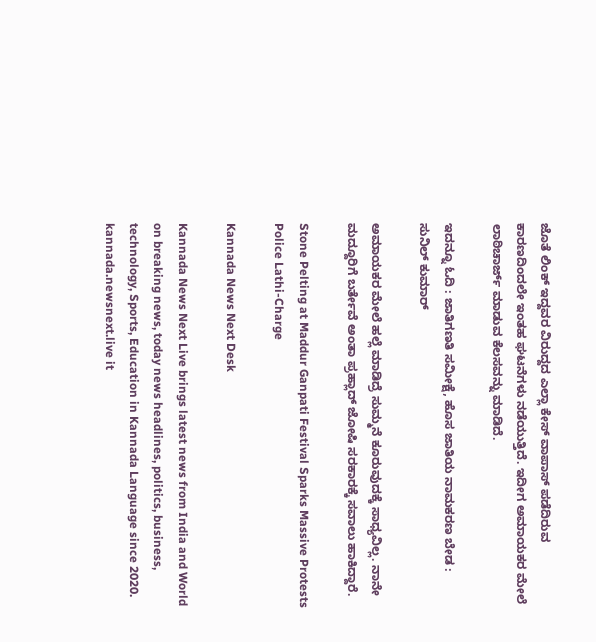ಜೊತೆ ಲಿಂಕ್‌ ಇದ್ದವರ ವಿರುದ್ದದ ಎಲ್ಲಾ ಕೇಸ್‌ ವಾಪಾಸ್‌ ಪಡೆದಿರುವ ಕಾರಣದಿಂದಲೇ ಇಂತಹ ಘಟನೆಗಳು ನಡೆಯುತ್ತಿದೆ. ಇದೀಗ ಅಮಾಯಕರ ಮೇಲೆ ಲಾಠಿಚಾರ್ಜ್‌ ಮಾಡುವ ಕೆಲಸವನ್ನು ಮಾಡಿದೆ.

ಇದನ್ನೂ ಓದಿ : ಜಾತಿಗಣತಿ ಸಮೀಕ್ಷೆ, ಹೊಸ ಜಾತಿಯ ನಾಮಕರಣ ಬೇಡ : ಸುನಿಲ್‌ ಕುಮಾರ್‌

ಅಮಾಯಕರ ಮೇಲೆ ಹಲ್ಲೆ ಮಾಡಿದ್ರೆ ಸುಮ್ಮನೆ ಕೂರುವುದಕ್ಕೆ ಸಾಧ್ಯವಿಲ್ಲ. ನಾನೇ ಮದ್ದೂರಿಗೆ ಬರ್ತೇವೆ ಅಂತಾ ಪ್ರಹ್ಲಾದ್‌ ಜೋಷಿ ಸರಕಾರಕ್ಕೆ ಸವಾಲು ಹಾಕಿದ್ದಾರೆ.

Stone Pelting at Maddur Ganpati Festival Sparks Massive Protests Police Lathi-Charge

Kannada News Next Desk

Kannada News Next Live brings latest news from India and World on breaking news, today news headlines, politics, business, technology, Sports, Education in Kannada Language since 2020. kannada.newsnext.live it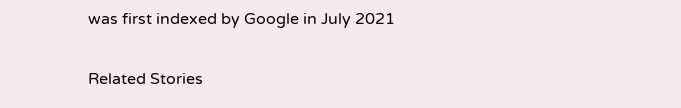was first indexed by Google in July 2021

Related Stories